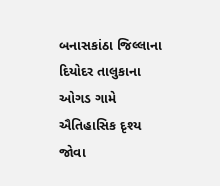બનાસકાંઠા જિલ્લાના દિયોદર તાલુકાના ઓગડ ગામે ઐતિહાસિક દૃશ્ય જોવા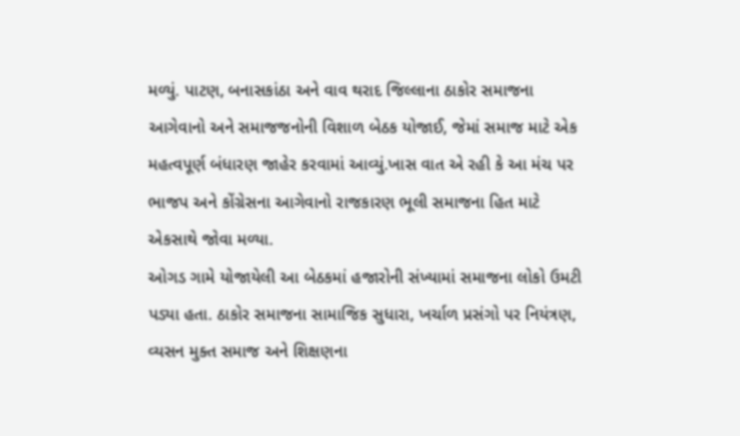મળ્યું. પાટણ, બનાસકાંઠા અને વાવ થરાદ જિલ્લાના ઠાકોર સમાજના આગેવાનો અને સમાજજનોની વિશાળ બેઠક યોજાઈ, જેમાં સમાજ માટે એક મહત્વપૂર્ણ બંધારણ જાહેર કરવામાં આવ્યું.ખાસ વાત એ રહી કે આ મંચ પર ભાજપ અને કોંગ્રેસના આગેવાનો રાજકારણ ભૂલી સમાજના હિત માટે એકસાથે જોવા મળ્યા.
ઓગડ ગામે યોજાયેલી આ બેઠકમાં હજારોની સંખ્યામાં સમાજના લોકો ઉમટી પડ્યા હતા. ઠાકોર સમાજના સામાજિક સુધારા, ખર્ચાળ પ્રસંગો પર નિયંત્રણ, વ્યસન મુક્ત સમાજ અને શિક્ષણના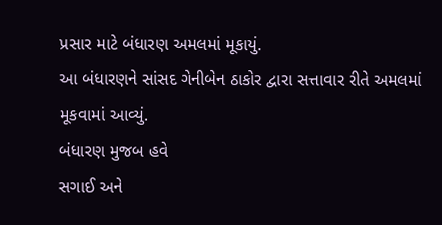પ્રસાર માટે બંધારણ અમલમાં મૂકાયું.
આ બંધારણને સાંસદ ગેનીબેન ઠાકોર દ્વારા સત્તાવાર રીતે અમલમાં મૂકવામાં આવ્યું.
બંધારણ મુજબ હવે
સગાઈ અને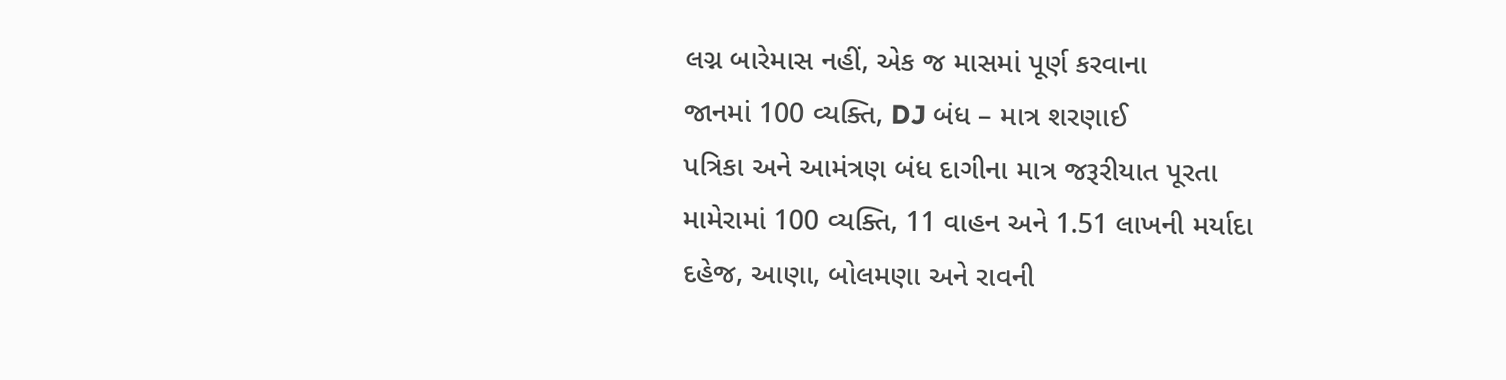લગ્ન બારેમાસ નહીં, એક જ માસમાં પૂર્ણ કરવાના
જાનમાં 100 વ્યક્તિ, DJ બંધ – માત્ર શરણાઈ
પત્રિકા અને આમંત્રણ બંધ દાગીના માત્ર જરૂરીયાત પૂરતા
મામેરામાં 100 વ્યક્તિ, 11 વાહન અને 1.51 લાખની મર્યાદા
દહેજ, આણા, બોલમણા અને રાવની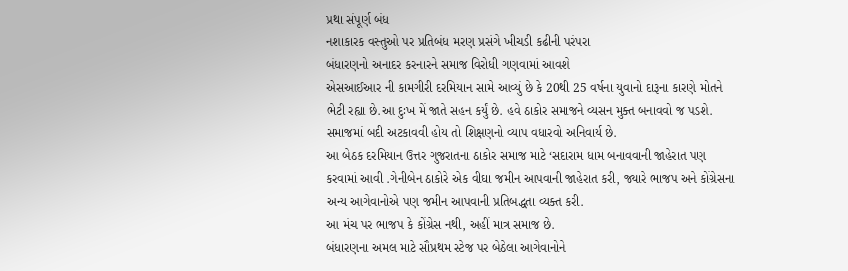પ્રથા સંપૂર્ણ બંધ
નશાકારક વસ્તુઓ પર પ્રતિબંધ મરણ પ્રસંગે ખીચડી કઢીની પરંપરા
બંધારણનો અનાદર કરનારને સમાજ વિરોધી ગણવામાં આવશે
એસઆઈઆર ની કામગીરી દરમિયાન સામે આવ્યું છે કે 20થી 25 વર્ષના યુવાનો દારૂના કારણે મોતને ભેટી રહ્યા છે.આ દુઃખ મેં જાતે સહન કર્યું છે. હવે ઠાકોર સમાજને વ્યસન મુક્ત બનાવવો જ પડશે. સમાજમાં બદી અટકાવવી હોય તો શિક્ષણનો વ્યાપ વધારવો અનિવાર્ય છે.
આ બેઠક દરમિયાન ઉત્તર ગુજરાતના ઠાકોર સમાજ માટે ‘સદારામ ધામ બનાવવાની જાહેરાત પણ કરવામાં આવી .ગેનીબેન ઠાકોરે એક વીઘા જમીન આપવાની જાહેરાત કરી, જ્યારે ભાજપ અને કોંગ્રેસના અન્ય આગેવાનોએ પણ જમીન આપવાની પ્રતિબદ્ધતા વ્યક્ત કરી.
આ મંચ પર ભાજપ કે કોંગ્રેસ નથી, અહીં માત્ર સમાજ છે.
બંધારણના અમલ માટે સૌપ્રથમ સ્ટેજ પર બેઠેલા આગેવાનોને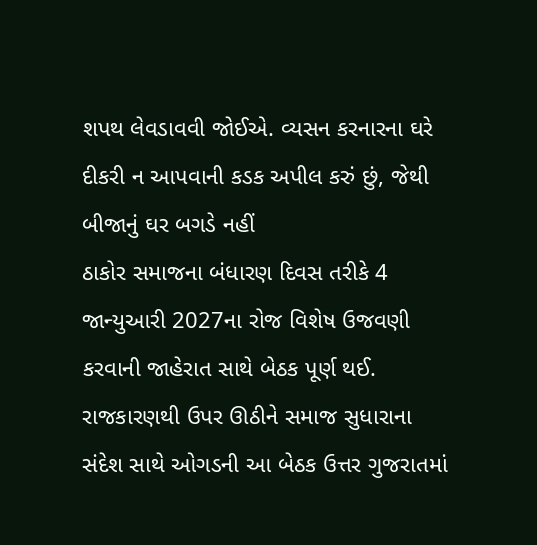શપથ લેવડાવવી જોઈએ. વ્યસન કરનારના ઘરે દીકરી ન આપવાની કડક અપીલ કરું છું, જેથી બીજાનું ઘર બગડે નહીં
ઠાકોર સમાજના બંધારણ દિવસ તરીકે 4 જાન્યુઆરી 2027ના રોજ વિશેષ ઉજવણી કરવાની જાહેરાત સાથે બેઠક પૂર્ણ થઈ. રાજકારણથી ઉપર ઊઠીને સમાજ સુધારાના સંદેશ સાથે ઓગડની આ બેઠક ઉત્તર ગુજરાતમાં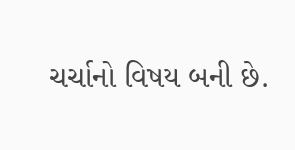ચર્ચાનો વિષય બની છે.